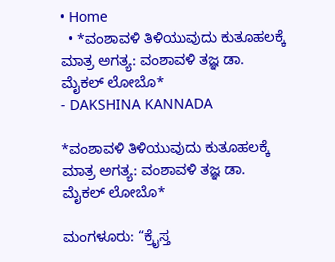• Home
  • *ವಂಶಾವಳಿ ತಿಳಿಯುವುದು ಕುತೂಹಲಕ್ಕೆ ಮಾತ್ರ ಅಗತ್ಯ: ವಂಶಾವಳಿ ತಜ್ಞ ಡಾ. ಮೈಕಲ್ ಲೋಬೊ*
- DAKSHINA KANNADA

*ವಂಶಾವಳಿ ತಿಳಿಯುವುದು ಕುತೂಹಲಕ್ಕೆ ಮಾತ್ರ ಅಗತ್ಯ: ವಂಶಾವಳಿ ತಜ್ಞ ಡಾ. ಮೈಕಲ್ ಲೋಬೊ*

ಮಂಗಳೂರು: “ಕ್ರೈಸ್ತ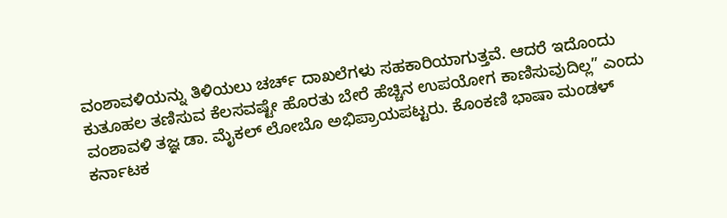ವಂಶಾವಳಿಯನ್ನು ತಿಳಿಯಲು ಚರ್ಚ್ ದಾಖಲೆಗಳು ಸಹಕಾರಿಯಾಗುತ್ತವೆ. ಆದರೆ ಇದೊಂದು ಕುತೂಹಲ ತಣಿಸುವ ಕೆಲಸವಷ್ಟೇ ಹೊರತು ಬೇರೆ ಹೆಚ್ಚಿನ ಉಪಯೋಗ ಕಾಣಿಸುವುದಿಲ್ಲ” ಎಂದು ವಂಶಾವಳಿ ತಜ್ಞ ಡಾ. ಮೈಕಲ್ ಲೋಬೊ ಅಭಿಪ್ರಾಯಪಟ್ಟರು. ಕೊಂಕಣಿ ಭಾಷಾ ಮಂಡಳ್ ಕರ್ನಾಟಕ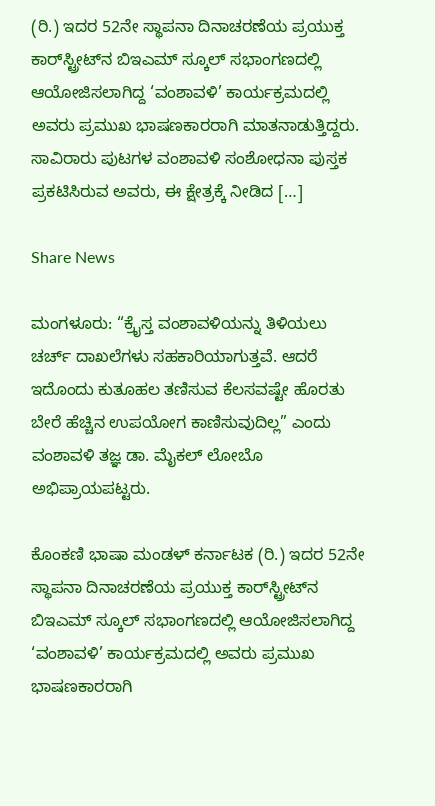(ರಿ.) ಇದರ 52ನೇ ಸ್ಥಾಪನಾ ದಿನಾಚರಣೆಯ ಪ್ರಯುಕ್ತ ಕಾರ್‌ಸ್ಟ್ರೀಟ್‌ನ ಬಿಇಎಮ್ ಸ್ಕೂಲ್ ಸಭಾಂಗಣದಲ್ಲಿ ಆಯೋಜಿಸಲಾಗಿದ್ದ ‘ವಂಶಾವಳಿ’ ಕಾರ್ಯಕ್ರಮದಲ್ಲಿ ಅವರು ಪ್ರಮುಖ ಭಾಷಣಕಾರರಾಗಿ ಮಾತನಾಡುತ್ತಿದ್ದರು. ಸಾವಿರಾರು ಪುಟಗಳ ವಂಶಾವಳಿ ಸಂಶೋಧನಾ ಪುಸ್ತಕ ಪ್ರಕಟಿಸಿರುವ ಅವರು, ಈ ಕ್ಷೇತ್ರಕ್ಕೆ ನೀಡಿದ […]

Share News

ಮಂಗಳೂರು: “ಕ್ರೈಸ್ತ ವಂಶಾವಳಿಯನ್ನು ತಿಳಿಯಲು ಚರ್ಚ್ ದಾಖಲೆಗಳು ಸಹಕಾರಿಯಾಗುತ್ತವೆ. ಆದರೆ ಇದೊಂದು ಕುತೂಹಲ ತಣಿಸುವ ಕೆಲಸವಷ್ಟೇ ಹೊರತು ಬೇರೆ ಹೆಚ್ಚಿನ ಉಪಯೋಗ ಕಾಣಿಸುವುದಿಲ್ಲ” ಎಂದು ವಂಶಾವಳಿ ತಜ್ಞ ಡಾ. ಮೈಕಲ್ ಲೋಬೊ ಅಭಿಪ್ರಾಯಪಟ್ಟರು.

ಕೊಂಕಣಿ ಭಾಷಾ ಮಂಡಳ್ ಕರ್ನಾಟಕ (ರಿ.) ಇದರ 52ನೇ ಸ್ಥಾಪನಾ ದಿನಾಚರಣೆಯ ಪ್ರಯುಕ್ತ ಕಾರ್‌ಸ್ಟ್ರೀಟ್‌ನ ಬಿಇಎಮ್ ಸ್ಕೂಲ್ ಸಭಾಂಗಣದಲ್ಲಿ ಆಯೋಜಿಸಲಾಗಿದ್ದ ‘ವಂಶಾವಳಿ’ ಕಾರ್ಯಕ್ರಮದಲ್ಲಿ ಅವರು ಪ್ರಮುಖ ಭಾಷಣಕಾರರಾಗಿ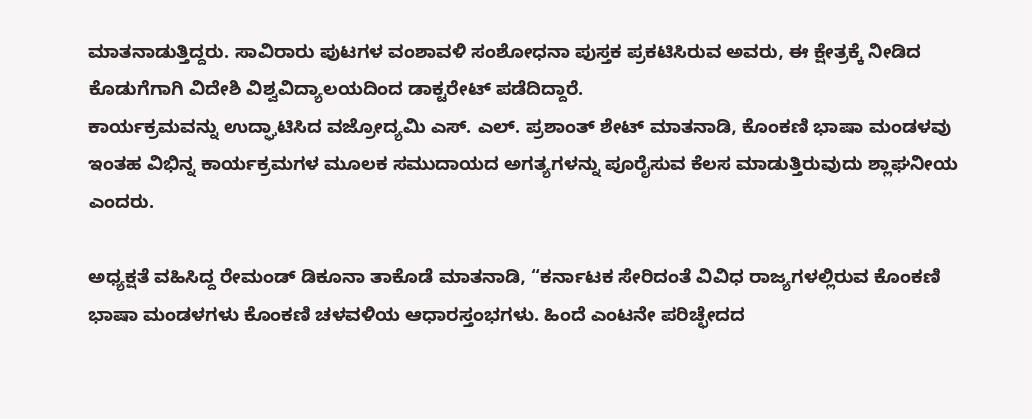ಮಾತನಾಡುತ್ತಿದ್ದರು. ಸಾವಿರಾರು ಪುಟಗಳ ವಂಶಾವಳಿ ಸಂಶೋಧನಾ ಪುಸ್ತಕ ಪ್ರಕಟಿಸಿರುವ ಅವರು, ಈ ಕ್ಷೇತ್ರಕ್ಕೆ ನೀಡಿದ ಕೊಡುಗೆಗಾಗಿ ವಿದೇಶಿ ವಿಶ್ವವಿದ್ಯಾಲಯದಿಂದ ಡಾಕ್ಟರೇಟ್ ಪಡೆದಿದ್ದಾರೆ.
ಕಾರ್ಯಕ್ರಮವನ್ನು ಉದ್ಘಾಟಿಸಿದ ವಜ್ರೋದ್ಯಮಿ ಎಸ್. ಎಲ್. ಪ್ರಶಾಂತ್ ಶೇಟ್ ಮಾತನಾಡಿ, ಕೊಂಕಣಿ ಭಾಷಾ ಮಂಡಳವು ಇಂತಹ ವಿಭಿನ್ನ ಕಾರ್ಯಕ್ರಮಗಳ ಮೂಲಕ ಸಮುದಾಯದ ಅಗತ್ಯಗಳನ್ನು ಪೂರೈಸುವ ಕೆಲಸ ಮಾಡುತ್ತಿರುವುದು ಶ್ಲಾಘನೀಯ ಎಂದರು.

ಅಧ್ಯಕ್ಷತೆ ವಹಿಸಿದ್ದ ರೇಮಂಡ್ ಡಿಕೂನಾ ತಾಕೊಡೆ ಮಾತನಾಡಿ, “ಕರ್ನಾಟಕ ಸೇರಿದಂತೆ ವಿವಿಧ ರಾಜ್ಯಗಳಲ್ಲಿರುವ ಕೊಂಕಣಿ ಭಾಷಾ ಮಂಡಳಗಳು ಕೊಂಕಣಿ ಚಳವಳಿಯ ಆಧಾರಸ್ತಂಭಗಳು. ಹಿಂದೆ ಎಂಟನೇ ಪರಿಚ್ಛೇದದ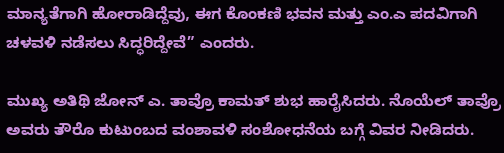ಮಾನ್ಯತೆಗಾಗಿ ಹೋರಾಡಿದ್ದೆವು, ಈಗ ಕೊಂಕಣಿ ಭವನ ಮತ್ತು ಎಂ.ಎ ಪದವಿಗಾಗಿ ಚಳವಳಿ ನಡೆಸಲು ಸಿದ್ಧರಿದ್ದೇವೆ” ಎಂದರು.

ಮುಖ್ಯ ಅತಿಥಿ ಜೋನ್ ಎ. ತಾವ್ರೊ ಕಾಮತ್ ಶುಭ ಹಾರೈಸಿದರು. ನೊಯೆಲ್ ತಾವ್ರೊ ಅವರು ತೌರೊ ಕುಟುಂಬದ ವಂಶಾವಳಿ ಸಂಶೋಧನೆಯ ಬಗ್ಗೆ ವಿವರ ನೀಡಿದರು.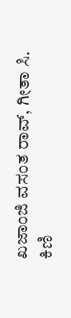ಖಜಾಂಜಿ ವಸಂತ ರಾವ್, ಗೀತಾ ಸಿ. ಕಿಣಿ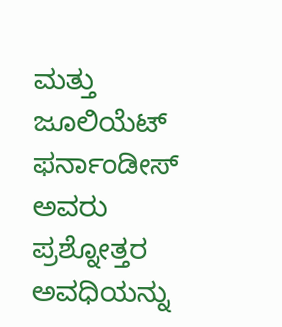ಮತ್ತು ಜೂಲಿಯೆಟ್ ಫರ್ನಾಂಡೀಸ್ ಅವರು ಪ್ರಶ್ನೋತ್ತರ ಅವಧಿಯನ್ನು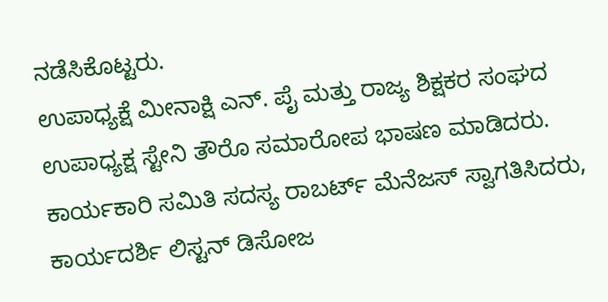ನಡೆಸಿಕೊಟ್ಟರು.
ಉಪಾಧ್ಯಕ್ಷೆ ಮೀನಾಕ್ಷಿ ಎನ್. ಪೈ ಮತ್ತು ರಾಜ್ಯ ಶಿಕ್ಷಕರ ಸಂಘದ ಉಪಾಧ್ಯಕ್ಷ ಸ್ಟೇನಿ ತೌರೊ ಸಮಾರೋಪ ಭಾಷಣ ಮಾಡಿದರು. ಕಾರ್ಯಕಾರಿ ಸಮಿತಿ ಸದಸ್ಯ ರಾಬರ್ಟ್ ಮೆನೆಜಸ್ ಸ್ವಾಗತಿಸಿದರು, ಕಾರ್ಯದರ್ಶಿ ಲಿಸ್ಟನ್‌ ಡಿಸೋಜ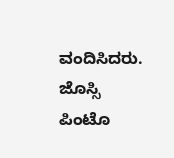ವಂದಿಸಿದರು. ಜೊಸ್ಸಿ ಪಿಂಟೊ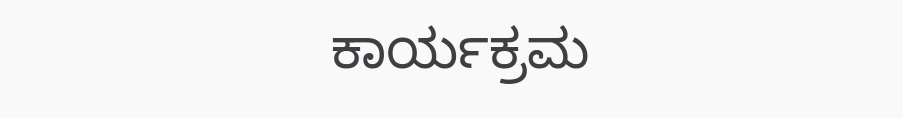ಕಾರ್ಯಕ್ರಮ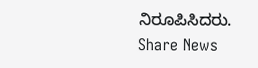ನಿರೂಪಿಸಿದರು.
Share News